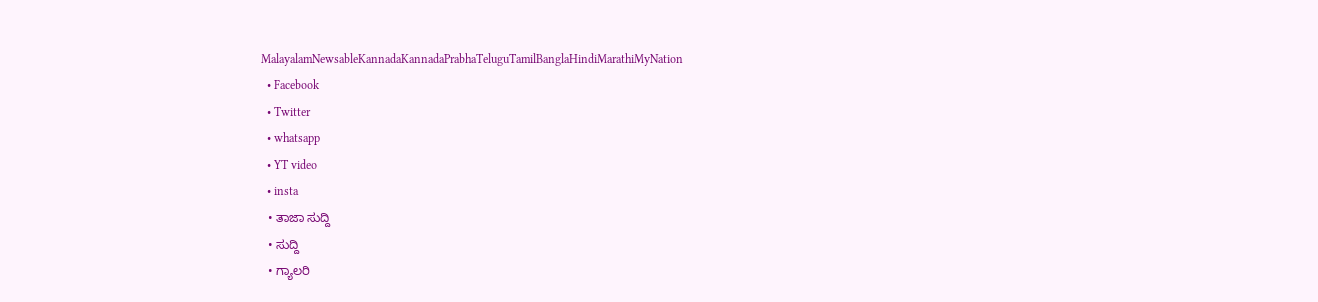MalayalamNewsableKannadaKannadaPrabhaTeluguTamilBanglaHindiMarathiMyNation
  • Facebook
  • Twitter
  • whatsapp
  • YT video
  • insta
  • ತಾಜಾ ಸುದ್ದಿ
  • ಸುದ್ದಿ
  • ಗ್ಯಾಲರಿ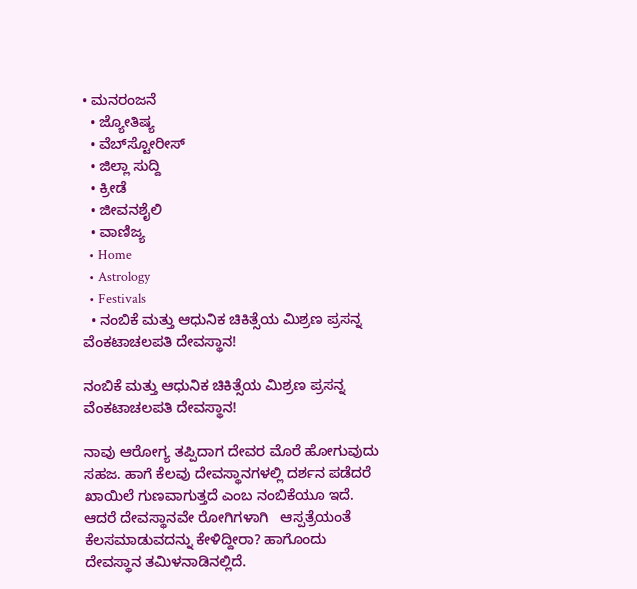• ಮನರಂಜನೆ
  • ಜ್ಯೋತಿಷ್ಯ
  • ವೆಬ್‌ಸ್ಟೋರೀಸ್
  • ಜಿಲ್ಲಾ ಸುದ್ದಿ
  • ಕ್ರೀಡೆ
  • ಜೀವನಶೈಲಿ
  • ವಾಣಿಜ್ಯ
  • Home
  • Astrology
  • Festivals
  • ನಂಬಿಕೆ ಮತ್ತು ಆಧುನಿಕ ಚಿಕಿತ್ಸೆಯ ಮಿಶ್ರಣ ಪ್ರಸನ್ನ ವೆಂಕಟಾಚಲಪತಿ ದೇವಸ್ಥಾನ!

ನಂಬಿಕೆ ಮತ್ತು ಆಧುನಿಕ ಚಿಕಿತ್ಸೆಯ ಮಿಶ್ರಣ ಪ್ರಸನ್ನ ವೆಂಕಟಾಚಲಪತಿ ದೇವಸ್ಥಾನ!

ನಾವು ಆರೋಗ್ಯ ತಪ್ಪಿದಾಗ ದೇವರ ಮೊರೆ ಹೋಗುವುದು ಸಹಜ. ಹಾಗೆ ಕೆಲವು ದೇವಸ್ಥಾನಗಳಲ್ಲಿ ದರ್ಶನ ಪಡೆದರೆ ಖಾಯಿಲೆ ಗುಣವಾಗುತ್ತದೆ ಎಂಬ ನಂಬಿಕೆಯೂ ಇದೆ. ಆದರೆ ದೇವಸ್ಥಾನವೇ ರೋಗಿಗಳಾಗಿ   ಆಸ್ಪತ್ರೆಯಂತೆ  ಕೆಲಸಮಾಡುವದನ್ನು ಕೇಳಿದ್ದೀರಾ? ಹಾಗೊಂದು ದೇವಸ್ಥಾನ ತಮಿಳನಾಡಿನಲ್ಲಿದೆ.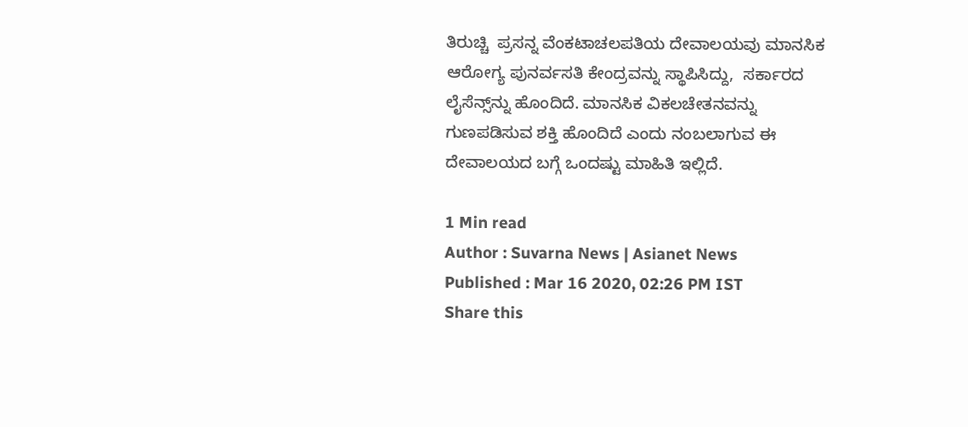ತಿರುಚ್ಚಿ  ಪ್ರಸನ್ನ ವೆಂಕಟಾಚಲಪತಿಯ ದೇವಾಲಯವು ಮಾನಸಿಕ ಆರೋಗ್ಯ ಪುನರ್ವಸತಿ ಕೇಂದ್ರವನ್ನು ಸ್ಥಾಪಿಸಿದ್ದು,  ಸರ್ಕಾರದ ಲೈಸೆನ್ಸ್‌ನ್ನು ಹೊಂದಿದೆ. ಮಾನಸಿಕ ವಿಕಲಚೇತನವನ್ನು ಗುಣಪಡಿಸುವ ಶಕ್ತಿ ಹೊಂದಿದೆ ಎಂದು ನಂಬಲಾಗುವ ಈ ದೇವಾಲಯದ ಬಗ್ಗೆ ಒಂದಷ್ಟು ಮಾಹಿತಿ ಇಲ್ಲಿದೆ.

1 Min read
Author : Suvarna News | Asianet News
Published : Mar 16 2020, 02:26 PM IST
Share this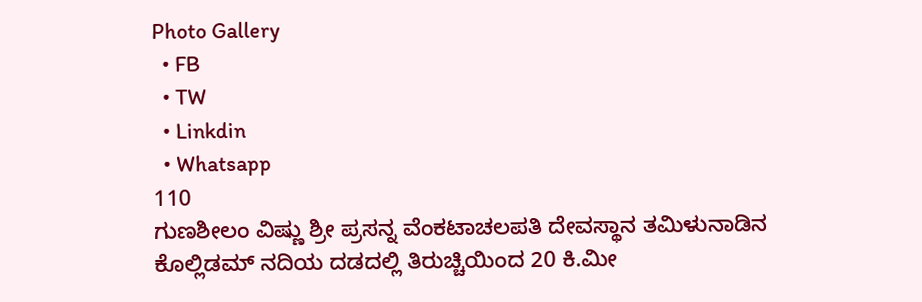Photo Gallery
  • FB
  • TW
  • Linkdin
  • Whatsapp
110
ಗುಣಶೀಲಂ ವಿಷ್ಣು ಶ್ರೀ ಪ್ರಸನ್ನ ವೆಂಕಟಾಚಲಪತಿ ದೇವಸ್ಥಾನ ತಮಿಳುನಾಡಿನ ಕೊಲ್ಲಿಡಮ್ ನದಿಯ ದಡದಲ್ಲಿ ತಿರುಚ್ಚಿಯಿಂದ 20 ಕಿ.ಮೀ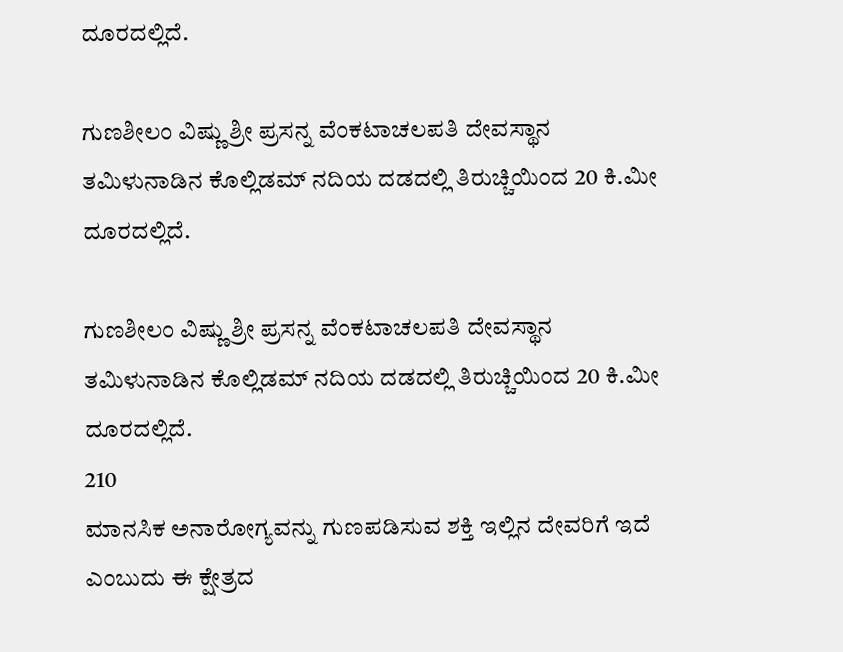ದೂರದಲ್ಲಿದೆ.

ಗುಣಶೀಲಂ ವಿಷ್ಣು ಶ್ರೀ ಪ್ರಸನ್ನ ವೆಂಕಟಾಚಲಪತಿ ದೇವಸ್ಥಾನ ತಮಿಳುನಾಡಿನ ಕೊಲ್ಲಿಡಮ್ ನದಿಯ ದಡದಲ್ಲಿ ತಿರುಚ್ಚಿಯಿಂದ 20 ಕಿ.ಮೀ ದೂರದಲ್ಲಿದೆ.

ಗುಣಶೀಲಂ ವಿಷ್ಣು ಶ್ರೀ ಪ್ರಸನ್ನ ವೆಂಕಟಾಚಲಪತಿ ದೇವಸ್ಥಾನ ತಮಿಳುನಾಡಿನ ಕೊಲ್ಲಿಡಮ್ ನದಿಯ ದಡದಲ್ಲಿ ತಿರುಚ್ಚಿಯಿಂದ 20 ಕಿ.ಮೀ ದೂರದಲ್ಲಿದೆ.
210
ಮಾನಸಿಕ ಅನಾರೋಗ್ಯವನ್ನು ಗುಣಪಡಿಸುವ ಶಕ್ತಿ ಇಲ್ಲಿನ ದೇವರಿಗೆ ಇದೆ ಎಂಬುದು ಈ ಕ್ಷೇತ್ರದ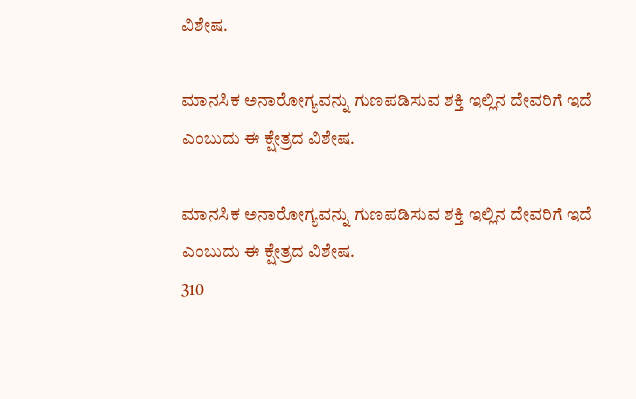ವಿಶೇಷ.

ಮಾನಸಿಕ ಅನಾರೋಗ್ಯವನ್ನು ಗುಣಪಡಿಸುವ ಶಕ್ತಿ ಇಲ್ಲಿನ ದೇವರಿಗೆ ಇದೆ ಎಂಬುದು ಈ ಕ್ಷೇತ್ರದ ವಿಶೇಷ.

ಮಾನಸಿಕ ಅನಾರೋಗ್ಯವನ್ನು ಗುಣಪಡಿಸುವ ಶಕ್ತಿ ಇಲ್ಲಿನ ದೇವರಿಗೆ ಇದೆ ಎಂಬುದು ಈ ಕ್ಷೇತ್ರದ ವಿಶೇಷ.
310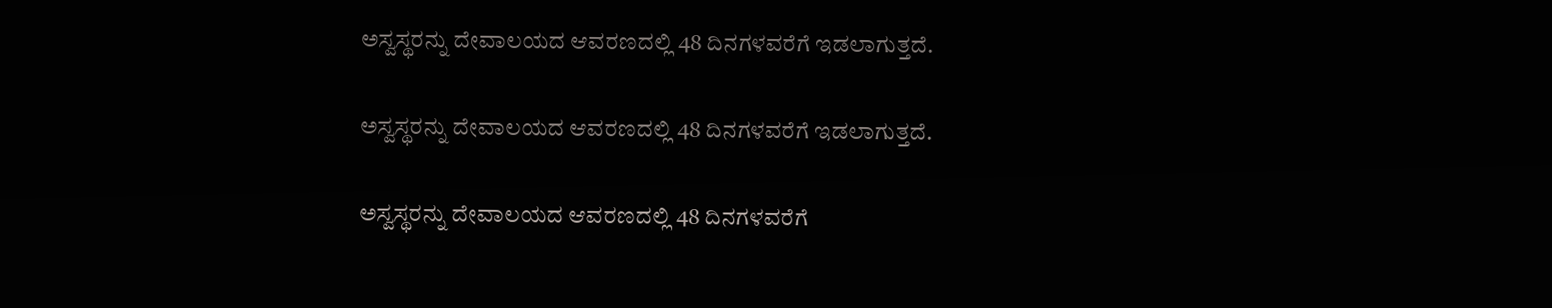ಅಸ್ವಸ್ಥರನ್ನು ದೇವಾಲಯದ ಆವರಣದಲ್ಲಿ 48 ದಿನಗಳವರೆಗೆ ಇಡಲಾಗುತ್ತದೆ.

ಅಸ್ವಸ್ಥರನ್ನು ದೇವಾಲಯದ ಆವರಣದಲ್ಲಿ 48 ದಿನಗಳವರೆಗೆ ಇಡಲಾಗುತ್ತದೆ.

ಅಸ್ವಸ್ಥರನ್ನು ದೇವಾಲಯದ ಆವರಣದಲ್ಲಿ 48 ದಿನಗಳವರೆಗೆ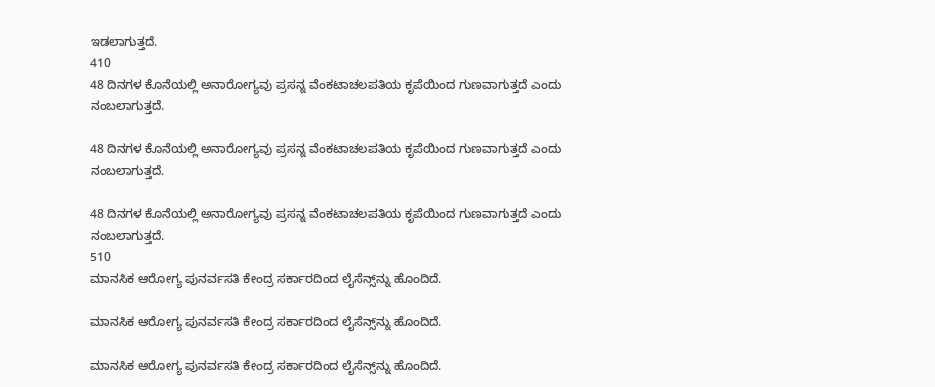ಇಡಲಾಗುತ್ತದೆ.
410
48 ದಿನಗಳ ಕೊನೆಯಲ್ಲಿ ಅನಾರೋಗ್ಯವು ಪ್ರಸನ್ನ ವೆಂಕಟಾಚಲಪತಿಯ ಕೃಪೆಯಿಂದ ಗುಣವಾಗುತ್ತದೆ ಎಂದು ನಂಬಲಾಗುತ್ತದೆ.

48 ದಿನಗಳ ಕೊನೆಯಲ್ಲಿ ಅನಾರೋಗ್ಯವು ಪ್ರಸನ್ನ ವೆಂಕಟಾಚಲಪತಿಯ ಕೃಪೆಯಿಂದ ಗುಣವಾಗುತ್ತದೆ ಎಂದು ನಂಬಲಾಗುತ್ತದೆ.

48 ದಿನಗಳ ಕೊನೆಯಲ್ಲಿ ಅನಾರೋಗ್ಯವು ಪ್ರಸನ್ನ ವೆಂಕಟಾಚಲಪತಿಯ ಕೃಪೆಯಿಂದ ಗುಣವಾಗುತ್ತದೆ ಎಂದು ನಂಬಲಾಗುತ್ತದೆ.
510
ಮಾನಸಿಕ ಆರೋಗ್ಯ ಪುನರ್ವಸತಿ ಕೇಂದ್ರ ಸರ್ಕಾರದಿಂದ ಲೈಸೆನ್ಸ್‌ನ್ನು ಹೊಂದಿದೆ.

ಮಾನಸಿಕ ಆರೋಗ್ಯ ಪುನರ್ವಸತಿ ಕೇಂದ್ರ ಸರ್ಕಾರದಿಂದ ಲೈಸೆನ್ಸ್‌ನ್ನು ಹೊಂದಿದೆ.

ಮಾನಸಿಕ ಆರೋಗ್ಯ ಪುನರ್ವಸತಿ ಕೇಂದ್ರ ಸರ್ಕಾರದಿಂದ ಲೈಸೆನ್ಸ್‌ನ್ನು ಹೊಂದಿದೆ.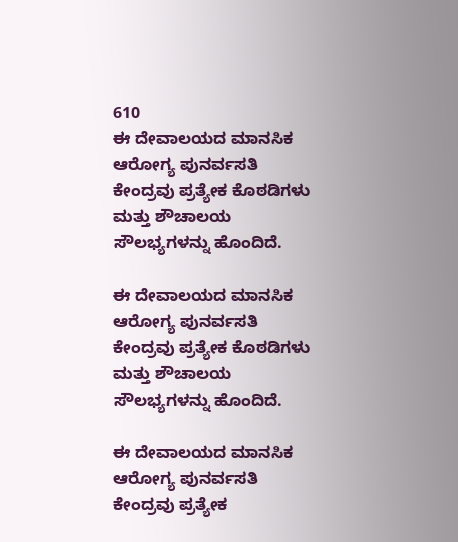610
ಈ ದೇವಾಲಯದ ಮಾನಸಿಕ ಆರೋಗ್ಯ ಪುನರ್ವಸತಿ ಕೇಂದ್ರವು ಪ್ರತ್ಯೇಕ ಕೊಠಡಿಗಳು ಮತ್ತು ಶೌಚಾಲಯ ಸೌಲಭ್ಯಗಳನ್ನು ಹೊಂದಿದೆ.

ಈ ದೇವಾಲಯದ ಮಾನಸಿಕ ಆರೋಗ್ಯ ಪುನರ್ವಸತಿ ಕೇಂದ್ರವು ಪ್ರತ್ಯೇಕ ಕೊಠಡಿಗಳು ಮತ್ತು ಶೌಚಾಲಯ ಸೌಲಭ್ಯಗಳನ್ನು ಹೊಂದಿದೆ.

ಈ ದೇವಾಲಯದ ಮಾನಸಿಕ ಆರೋಗ್ಯ ಪುನರ್ವಸತಿ ಕೇಂದ್ರವು ಪ್ರತ್ಯೇಕ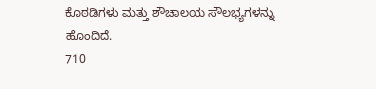ಕೊಠಡಿಗಳು ಮತ್ತು ಶೌಚಾಲಯ ಸೌಲಭ್ಯಗಳನ್ನು ಹೊಂದಿದೆ.
710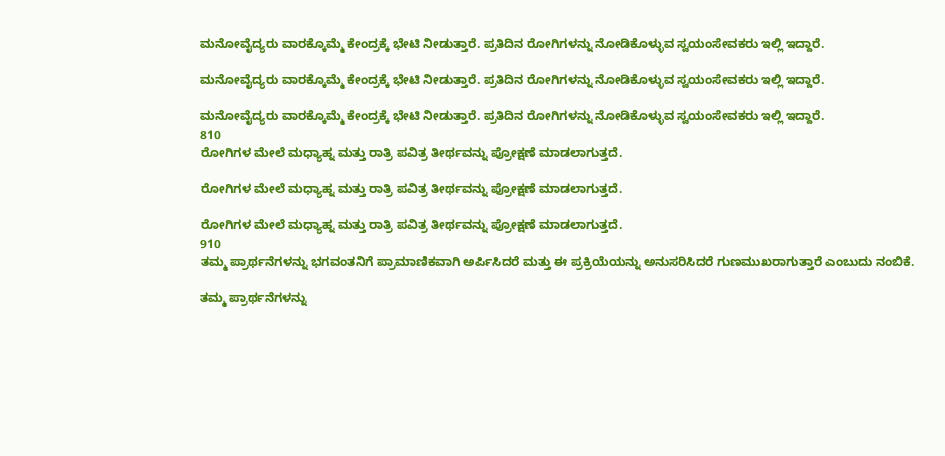ಮನೋವೈದ್ಯರು ವಾರಕ್ಕೊಮ್ಮೆ ಕೇಂದ್ರಕ್ಕೆ ಭೇಟಿ ನೀಡುತ್ತಾರೆ. ಪ್ರತಿದಿನ ರೋಗಿಗಳನ್ನು ನೋಡಿಕೊಳ್ಳುವ ಸ್ವಯಂಸೇವಕರು ಇಲ್ಲಿ ಇದ್ದಾರೆ.

ಮನೋವೈದ್ಯರು ವಾರಕ್ಕೊಮ್ಮೆ ಕೇಂದ್ರಕ್ಕೆ ಭೇಟಿ ನೀಡುತ್ತಾರೆ. ಪ್ರತಿದಿನ ರೋಗಿಗಳನ್ನು ನೋಡಿಕೊಳ್ಳುವ ಸ್ವಯಂಸೇವಕರು ಇಲ್ಲಿ ಇದ್ದಾರೆ.

ಮನೋವೈದ್ಯರು ವಾರಕ್ಕೊಮ್ಮೆ ಕೇಂದ್ರಕ್ಕೆ ಭೇಟಿ ನೀಡುತ್ತಾರೆ. ಪ್ರತಿದಿನ ರೋಗಿಗಳನ್ನು ನೋಡಿಕೊಳ್ಳುವ ಸ್ವಯಂಸೇವಕರು ಇಲ್ಲಿ ಇದ್ದಾರೆ.
810
ರೋಗಿಗಳ ಮೇಲೆ ಮಧ್ಯಾಹ್ನ ಮತ್ತು ರಾತ್ರಿ ಪವಿತ್ರ ತೀರ್ಥವನ್ನು ಪ್ರೋಕ್ಷಣೆ ಮಾಡಲಾಗುತ್ತದೆ.

ರೋಗಿಗಳ ಮೇಲೆ ಮಧ್ಯಾಹ್ನ ಮತ್ತು ರಾತ್ರಿ ಪವಿತ್ರ ತೀರ್ಥವನ್ನು ಪ್ರೋಕ್ಷಣೆ ಮಾಡಲಾಗುತ್ತದೆ.

ರೋಗಿಗಳ ಮೇಲೆ ಮಧ್ಯಾಹ್ನ ಮತ್ತು ರಾತ್ರಿ ಪವಿತ್ರ ತೀರ್ಥವನ್ನು ಪ್ರೋಕ್ಷಣೆ ಮಾಡಲಾಗುತ್ತದೆ.
910
ತಮ್ಮ ಪ್ರಾರ್ಥನೆಗಳನ್ನು ಭಗವಂತನಿಗೆ ಪ್ರಾಮಾಣಿಕವಾಗಿ ಅರ್ಪಿಸಿದರೆ ಮತ್ತು ಈ ಪ್ರಕ್ರಿಯೆಯನ್ನು ಅನುಸರಿಸಿದರೆ ಗುಣಮುಖರಾಗುತ್ತಾರೆ ಎಂಬುದು ನಂಬಿಕೆ.

ತಮ್ಮ ಪ್ರಾರ್ಥನೆಗಳನ್ನು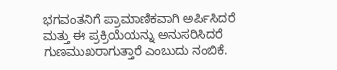ಭಗವಂತನಿಗೆ ಪ್ರಾಮಾಣಿಕವಾಗಿ ಅರ್ಪಿಸಿದರೆ ಮತ್ತು ಈ ಪ್ರಕ್ರಿಯೆಯನ್ನು ಅನುಸರಿಸಿದರೆ ಗುಣಮುಖರಾಗುತ್ತಾರೆ ಎಂಬುದು ನಂಬಿಕೆ.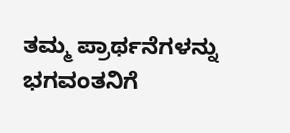ತಮ್ಮ ಪ್ರಾರ್ಥನೆಗಳನ್ನು ಭಗವಂತನಿಗೆ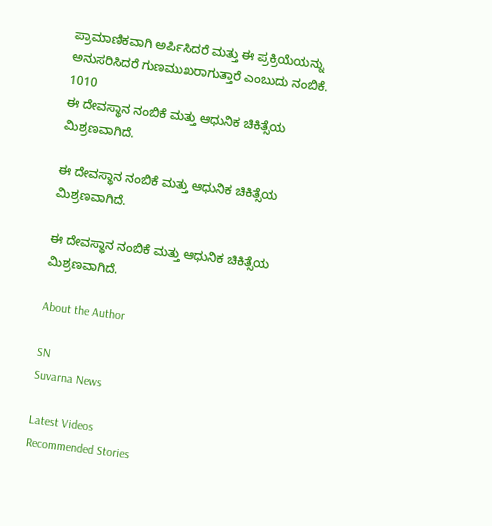ಪ್ರಾಮಾಣಿಕವಾಗಿ ಅರ್ಪಿಸಿದರೆ ಮತ್ತು ಈ ಪ್ರಕ್ರಿಯೆಯನ್ನು ಅನುಸರಿಸಿದರೆ ಗುಣಮುಖರಾಗುತ್ತಾರೆ ಎಂಬುದು ನಂಬಿಕೆ.
1010
ಈ ದೇವಸ್ಥಾನ ನಂಬಿಕೆ ಮತ್ತು ಆಧುನಿಕ ಚಿಕಿತ್ಸೆಯ ಮಿಶ್ರಣವಾಗಿದೆ.

ಈ ದೇವಸ್ಥಾನ ನಂಬಿಕೆ ಮತ್ತು ಆಧುನಿಕ ಚಿಕಿತ್ಸೆಯ ಮಿಶ್ರಣವಾಗಿದೆ.

ಈ ದೇವಸ್ಥಾನ ನಂಬಿಕೆ ಮತ್ತು ಆಧುನಿಕ ಚಿಕಿತ್ಸೆಯ ಮಿಶ್ರಣವಾಗಿದೆ.

About the Author

SN
Suvarna News

Latest Videos
Recommended Stories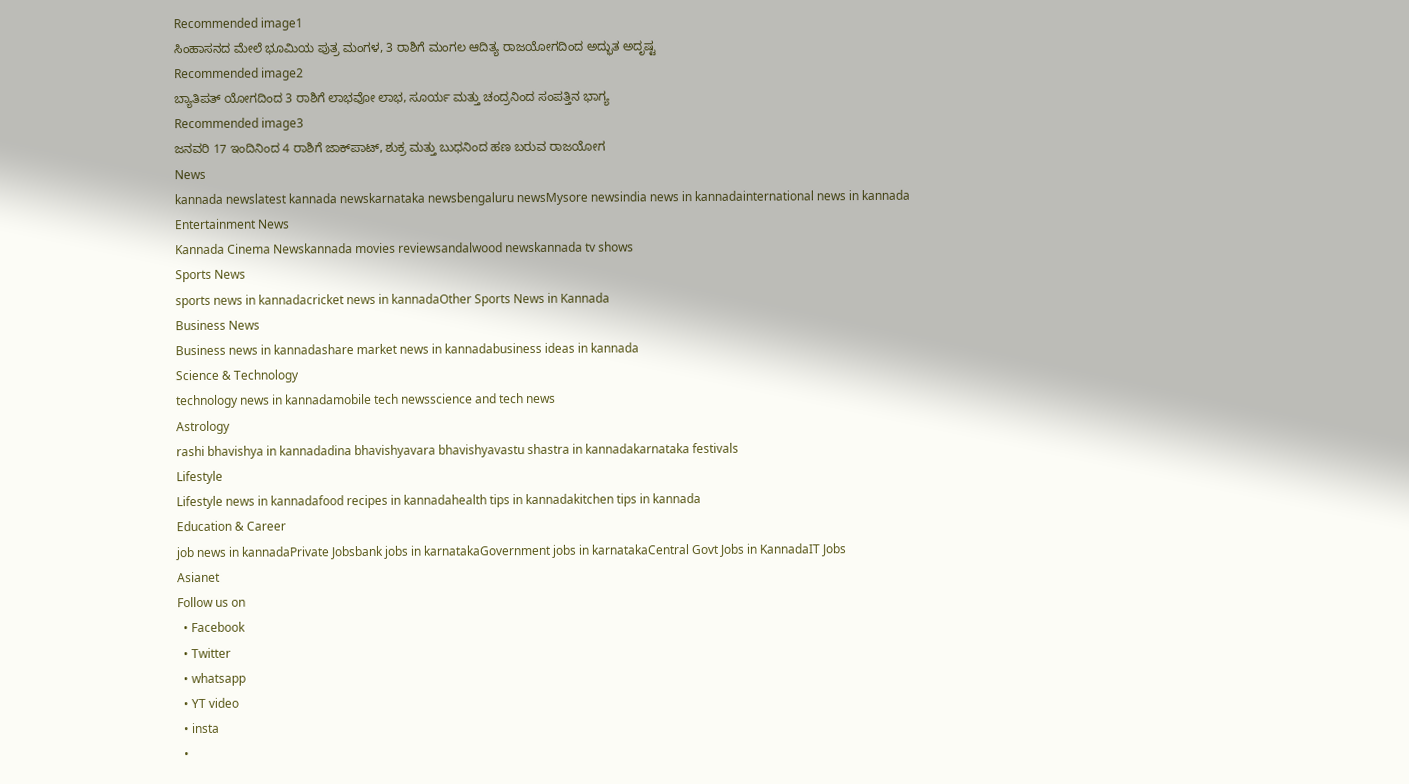Recommended image1
ಸಿಂಹಾಸನದ ಮೇಲೆ ಭೂಮಿಯ ಪುತ್ರ ಮಂಗಳ, 3 ರಾಶಿಗೆ ಮಂಗಲ ಆದಿತ್ಯ ರಾಜಯೋಗದಿಂದ ಅದ್ಭುತ ಅದೃಷ್ಟ
Recommended image2
ಬ್ಯಾತಿಪತ್ ಯೋಗದಿಂದ 3 ರಾಶಿಗೆ ಲಾಭವೋ ಲಾಭ, ಸೂರ್ಯ ಮತ್ತು ಚಂದ್ರನಿಂದ ಸಂಪತ್ತಿನ ಭಾಗ್ಯ
Recommended image3
ಜನವರಿ 17 ಇಂದಿನಿಂದ 4 ರಾಶಿಗೆ ಜಾಕ್‌ಪಾಟ್, ಶುಕ್ರ ಮತ್ತು ಬುಧನಿಂದ ಹಣ ಬರುವ ರಾಜಯೋಗ
News
kannada newslatest kannada newskarnataka newsbengaluru newsMysore newsindia news in kannadainternational news in kannada
Entertainment News
Kannada Cinema Newskannada movies reviewsandalwood newskannada tv shows
Sports News
sports news in kannadacricket news in kannadaOther Sports News in Kannada
Business News
Business news in kannadashare market news in kannadabusiness ideas in kannada
Science & Technology
technology news in kannadamobile tech newsscience and tech news
Astrology
rashi bhavishya in kannadadina bhavishyavara bhavishyavastu shastra in kannadakarnataka festivals
Lifestyle
Lifestyle news in kannadafood recipes in kannadahealth tips in kannadakitchen tips in kannada
Education & Career
job news in kannadaPrivate Jobsbank jobs in karnatakaGovernment jobs in karnatakaCentral Govt Jobs in KannadaIT Jobs
Asianet
Follow us on
  • Facebook
  • Twitter
  • whatsapp
  • YT video
  • insta
  •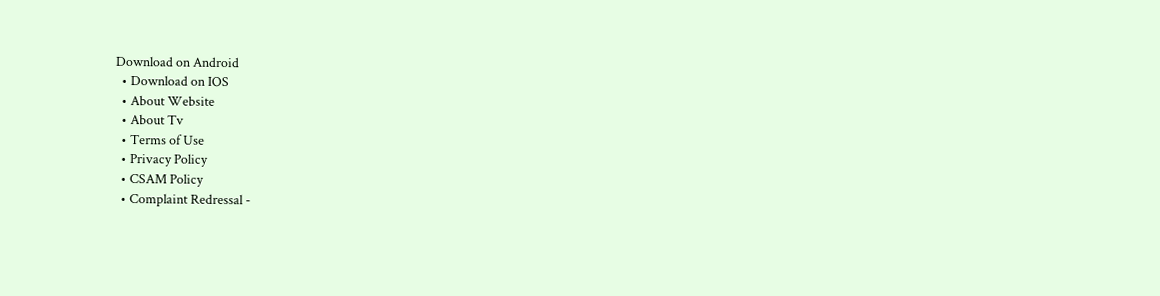Download on Android
  • Download on IOS
  • About Website
  • About Tv
  • Terms of Use
  • Privacy Policy
  • CSAM Policy
  • Complaint Redressal -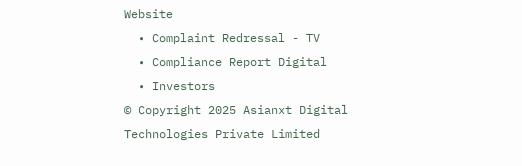Website
  • Complaint Redressal - TV
  • Compliance Report Digital
  • Investors
© Copyright 2025 Asianxt Digital Technologies Private Limited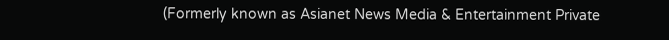(Formerly known as Asianet News Media & Entertainment Private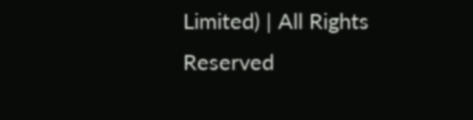Limited) | All Rights Reserved